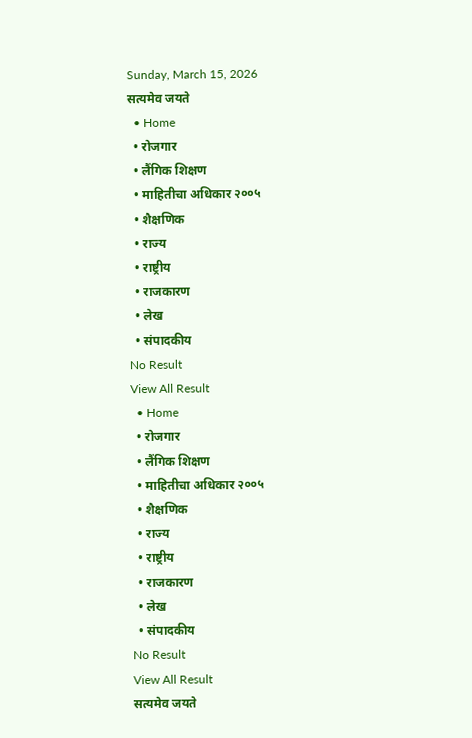Sunday, March 15, 2026
सत्यमेव जयते
  • Home
  • रोजगार
  • लैंगिक शिक्षण
  • माहितीचा अधिकार २००५
  • शैक्षणिक
  • राज्य
  • राष्ट्रीय
  • राजकारण
  • लेख
  • संपादकीय
No Result
View All Result
  • Home
  • रोजगार
  • लैंगिक शिक्षण
  • माहितीचा अधिकार २००५
  • शैक्षणिक
  • राज्य
  • राष्ट्रीय
  • राजकारण
  • लेख
  • संपादकीय
No Result
View All Result
सत्यमेव जयते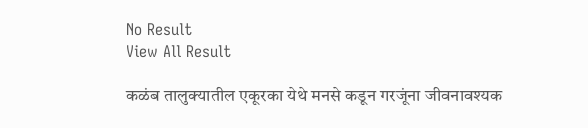No Result
View All Result

कळंब तालुक्यातील एकूरका येथे मनसे कडून गरजूंना जीवनावश्यक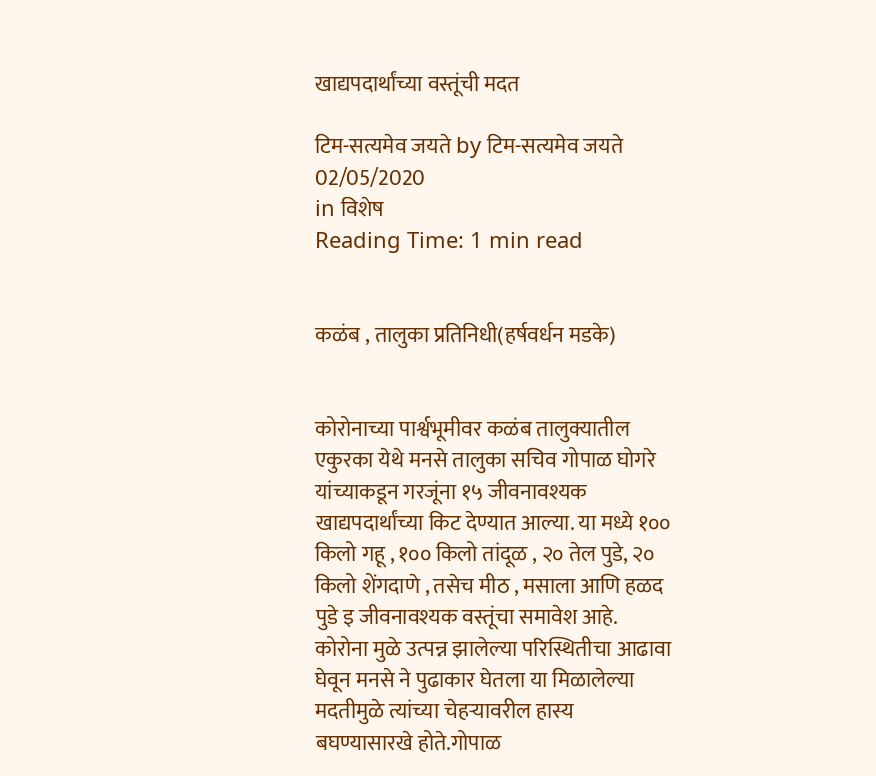खाद्यपदार्थांच्या वस्तूंची मदत

टिम-सत्यमेव जयते by टिम-सत्यमेव जयते
02/05/2020
in विशेष
Reading Time: 1 min read


कळंब , तालुका प्रतिनिधी(हर्षवर्धन मडके)


कोरोनाच्या पार्श्वभूमीवर कळंब तालुक्यातील एकुरका येथे मनसे तालुका सचिव गोपाळ घोगरे यांच्याकडून गरजूंना १५ जीवनावश्यक खाद्यपदार्थांच्या किट देण्यात आल्या. या मध्ये १०० किलो गहू , १०० किलो तांदूळ , २० तेल पुडे, २० किलो शेंगदाणे , तसेच मीठ , मसाला आणि हळद पुडे इ जीवनावश्यक वस्तूंचा समावेश आहे. कोरोना मुळे उत्पन्न झालेल्या परिस्थितीचा आढावा घेवून मनसे ने पुढाकार घेतला या मिळालेल्या मदतीमुळे त्यांच्या चेहऱ्यावरील हास्य बघण्यासारखे होते.गोपाळ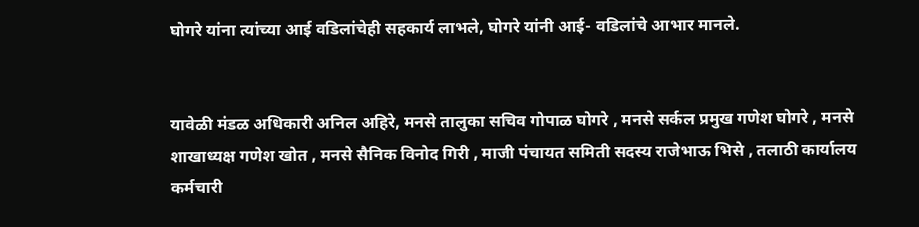घोगरे यांना त्यांच्या आई वडिलांचेही सहकार्य लाभले, घोगरे यांनी आई- वडिलांचे आभार मानले.


यावेळी मंडळ अधिकारी अनिल अहिरे, मनसे तालुका सचिव गोपाळ घोगरे , मनसे सर्कल प्रमुख गणेश घोगरे , मनसे शाखाध्यक्ष गणेश खोत , मनसे सैनिक विनोद गिरी , माजी पंचायत समिती सदस्य राजेभाऊ भिसे , तलाठी कार्यालय कर्मचारी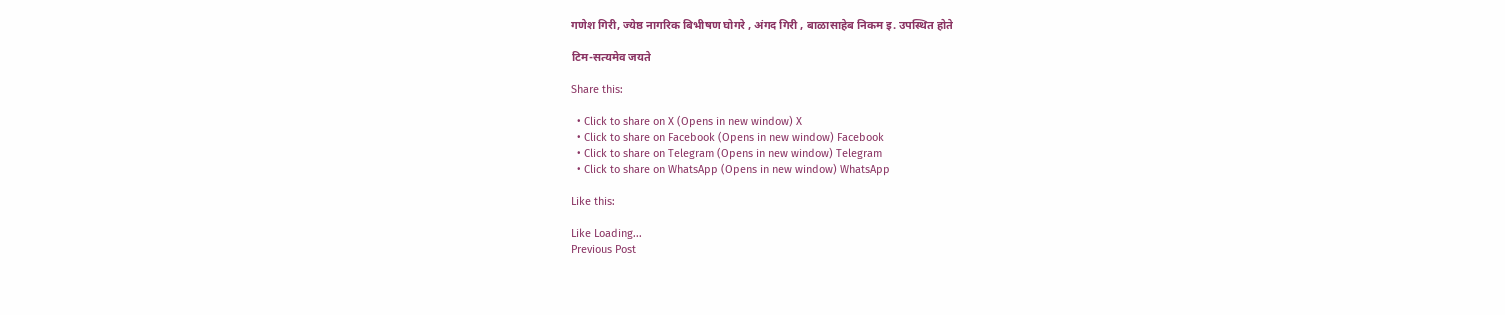गणेश गिरी, ज्येष्ठ नागरिक बिभीषण घोगरे , अंगद गिरी , बाळासाहेब निकम इ. उपस्थित होते

टिम-सत्यमेव जयते

Share this:

  • Click to share on X (Opens in new window) X
  • Click to share on Facebook (Opens in new window) Facebook
  • Click to share on Telegram (Opens in new window) Telegram
  • Click to share on WhatsApp (Opens in new window) WhatsApp

Like this:

Like Loading...
Previous Post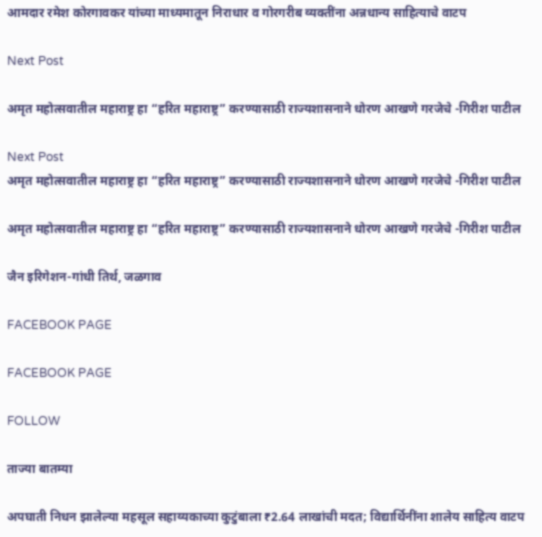आमदार रमेश कोरगावकर यांच्या माध्यमातून निराधार व गोरगरीब व्यक्तींना अन्नधान्य साहित्याचे वाटप

Next Post

अमृत महोत्सवातील महाराष्ट्र हा “हरित महाराष्ट्र” करण्यासाठी राज्यशासनाने धोरण आखणे गरजेचे -गिरीश पाटील

Next Post
अमृत महोत्सवातील महाराष्ट्र हा “हरित महाराष्ट्र” करण्यासाठी राज्यशासनाने धोरण आखणे गरजेचे -गिरीश पाटील

अमृत महोत्सवातील महाराष्ट्र हा “हरित महाराष्ट्र” करण्यासाठी राज्यशासनाने धोरण आखणे गरजेचे -गिरीश पाटील

जैन इरिगेशन-गांधी तिर्थ, जळगाव

FACEBOOK PAGE

FACEBOOK PAGE

FOLLOW

ताज्या बातम्या

अपघाती निधन झालेल्या महसूल सहाय्यकाच्या कुटुंबाला ₹2.64 लाखांची मदत; विद्यार्थिनींना शालेय साहित्य वाटप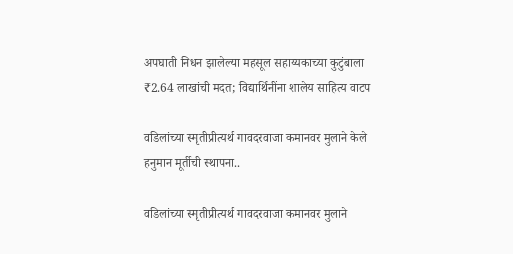अपघाती निधन झालेल्या महसूल सहाय्यकाच्या कुटुंबाला ₹2.64 लाखांची मदत; विद्यार्थिनींना शालेय साहित्य वाटप

वडिलांच्या स्मृतीप्रीत्यर्थ गावदरवाजा कमानवर मुलाने केले हनुमान मूर्तीची स्थापना..

वडिलांच्या स्मृतीप्रीत्यर्थ गावदरवाजा कमानवर मुलाने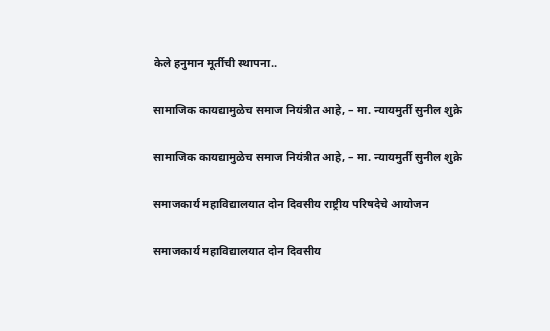केले हनुमान मूर्तीची स्थापना..

सामाजिक कायद्यामुळेच समाज नियंत्रीत आहे, – मा. न्यायमुर्ती सुनील शुक्रे

सामाजिक कायद्यामुळेच समाज नियंत्रीत आहे, – मा. न्यायमुर्ती सुनील शुक्रे

समाजकार्य महाविद्यालयात दोन दिवसीय राष्ट्रीय परिषदेचे आयोजन

समाजकार्य महाविद्यालयात दोन दिवसीय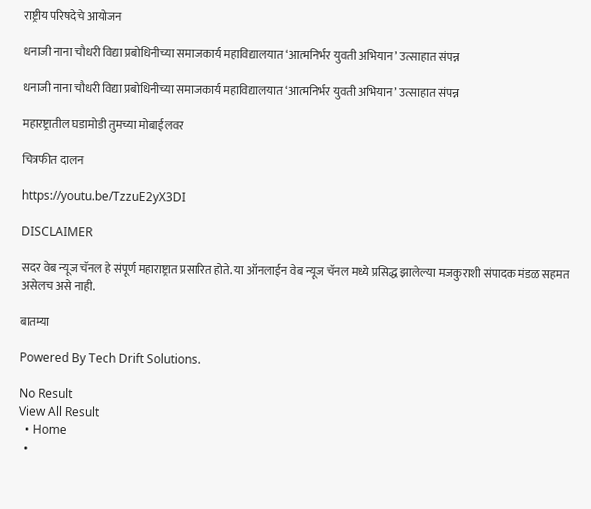राष्ट्रीय परिषदेचे आयोजन

धनाजी नाना चौधरी विद्या प्रबोधिनीच्या समाजकार्य महाविद्यालयात ‘आत्मनिर्भर युवती अभियान’ उत्साहात संपन्न

धनाजी नाना चौधरी विद्या प्रबोधिनीच्या समाजकार्य महाविद्यालयात ‘आत्मनिर्भर युवती अभियान’ उत्साहात संपन्न

महारष्ट्रातील घडामोडी तुमच्या मोबाईलवर

चित्रफीत दालन

https://youtu.be/TzzuE2yX3DI

DISCLAIMER

सदर वेब न्यूज चॅनल हे संपूर्ण महाराष्ट्रात प्रसारित होते. या ऑनलाईन वेब न्यूज चॅनल मध्ये प्रसिद्ध झालेल्या मजकुराशी संपादक मंडळ सहमत असेलच असे नाही.

बातम्या

Powered By Tech Drift Solutions.

No Result
View All Result
  • Home
  •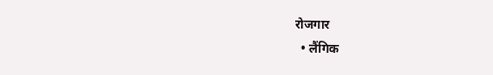रोजगार
  • लैंगिक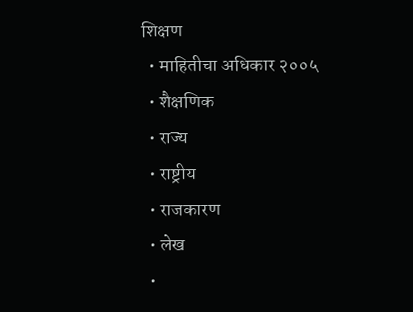शिक्षण
  • माहितीचा अधिकार २००५
  • शैक्षणिक
  • राज्य
  • राष्ट्रीय
  • राजकारण
  • लेख
  •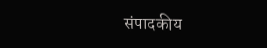संपादकीय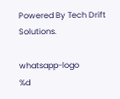Powered By Tech Drift Solutions.

whatsapp-logo
%d